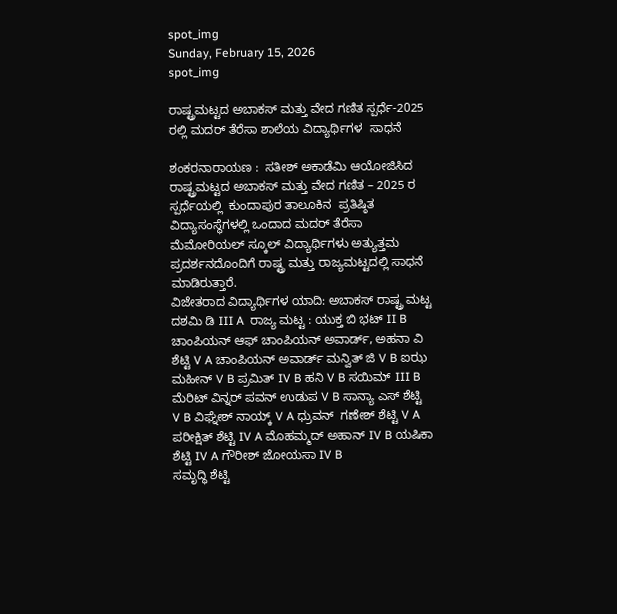spot_img
Sunday, February 15, 2026
spot_img

ರಾಷ್ಟ್ರಮಟ್ಟದ ಅಬಾಕಸ್ ಮತ್ತು ವೇದ ಗಣಿತ ಸ್ಪರ್ಧೆ-2025 ರಲ್ಲಿ ಮದರ್ ತೆರೆಸಾ ಶಾಲೆಯ ವಿದ್ಯಾರ್ಥಿಗಳ  ಸಾಧನೆ

ಶಂಕರನಾರಾಯಣ :  ಸತೀಶ್ ಅಕಾಡೆಮಿ ಆಯೋಜಿಸಿದ ರಾಷ್ಟ್ರಮಟ್ಟದ ಅಬಾಕಸ್ ಮತ್ತು ವೇದ ಗಣಿತ – 2025 ರ ಸ್ಪರ್ಧೆಯಲ್ಲಿ  ಕುಂದಾಪುರ ತಾಲೂಕಿನ  ಪ್ರತಿಷ್ಠಿತ ವಿದ್ಯಾಸಂಸ್ಥೆಗಳಲ್ಲಿ ಒಂದಾದ ಮದರ್ ತೆರೆಸಾ ಮೆಮೋರಿಯಲ್ ಸ್ಕೂಲ್ ವಿದ್ಯಾರ್ಥಿಗಳು ಅತ್ಯುತ್ತಮ ಪ್ರದರ್ಶನದೊಂದಿಗೆ ರಾಷ್ಟ್ರ ಮತ್ತು ರಾಜ್ಯಮಟ್ಟದಲ್ಲಿ ಸಾಧನೆ ಮಾಡಿರುತ್ತಾರೆ.
ವಿಜೇತರಾದ ವಿದ್ಯಾರ್ಥಿಗಳ ಯಾದಿ: ಅಬಾಕಸ್ ರಾಷ್ಟ್ರ ಮಟ್ಟ ದಶಮಿ ಡಿ III A  ರಾಜ್ಯ ಮಟ್ಟ : ಯುಕ್ತ ಬಿ ಭಟ್ II B ಚಾಂಪಿಯನ್ ಆಫ್ ಚಾಂಪಿಯನ್ ಅವಾರ್ಡ್, ಅಹನಾ ವಿ ಶೆಟ್ಟಿ V A ಚಾಂಪಿಯನ್ ಅವಾರ್ಡ್ ಮನ್ವಿತ್ ಜಿ V B ಐಝ ಮಹೀನ್ V B ಪ್ರಮಿತ್ IV B ಹನಿ V B ಸಯಿಮ್ III B ಮೆರಿಟ್ ವಿನ್ನರ್ ಪವನ್ ಉಡುಪ V B ಸಾನ್ಯಾ ಎಸ್ ಶೆಟ್ಟಿ  V B ವಿಘ್ನೇಶ್ ನಾಯ್ಕ್ V A ಧ್ರುವನ್  ಗಣೇಶ್ ಶೆಟ್ಟಿ V A ಪರೀಕ್ಷಿತ್ ಶೆಟ್ಟಿ IV A ಮೊಹಮ್ಮದ್ ಅಹಾನ್ IV B ಯಷಿಕಾ ಶೆಟ್ಟಿ IV A ಗೌರೀಶ್ ಜೋಯಸಾ IV B
ಸಮೃದ್ಧಿ ಶೆಟ್ಟಿ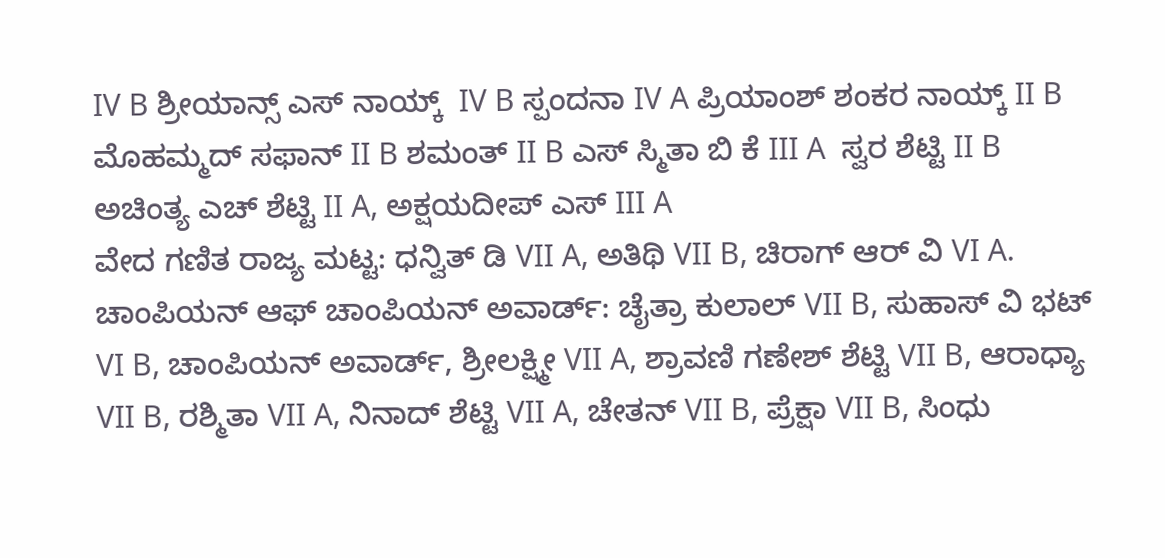IV B ಶ್ರೀಯಾನ್ಸ್ ಎಸ್ ನಾಯ್ಕ್  IV B ಸ್ಪಂದನಾ IV A ಪ್ರಿಯಾಂಶ್ ಶಂಕರ ನಾಯ್ಕ್ II B ಮೊಹಮ್ಮದ್ ಸಫಾನ್ II B ಶಮಂತ್ II B ಎಸ್ ಸ್ಮಿತಾ ಬಿ ಕೆ III A  ಸ್ವರ ಶೆಟ್ಟಿ II B ಅಚಿಂತ್ಯ ಎಚ್ ಶೆಟ್ಟಿ II A, ಅಕ್ಷಯದೀಪ್ ಎಸ್ III A
ವೇದ ಗಣಿತ ರಾಜ್ಯ ಮಟ್ಟ: ಧನ್ವಿತ್ ಡಿ VII A, ಅತಿಥಿ VII B, ಚಿರಾಗ್ ಆರ್ ವಿ VI A.
ಚಾಂಪಿಯನ್ ಆಫ್ ಚಾಂಪಿಯನ್ ಅವಾರ್ಡ್: ಚೈತ್ರಾ ಕುಲಾಲ್ VII B, ಸುಹಾಸ್ ವಿ ಭಟ್ VI B, ಚಾಂಪಿಯನ್ ಅವಾರ್ಡ್, ಶ್ರೀಲಕ್ಷ್ಮೀ VII A, ಶ್ರಾವಣಿ ಗಣೇಶ್ ಶೆಟ್ಟಿ VII B, ಆರಾಧ್ಯಾ VII B, ರಶ್ಮಿತಾ VII A, ನಿನಾದ್ ಶೆಟ್ಟಿ VII A, ಚೇತನ್ VII B, ಪ್ರೆಕ್ಷಾ VII B, ಸಿಂಧು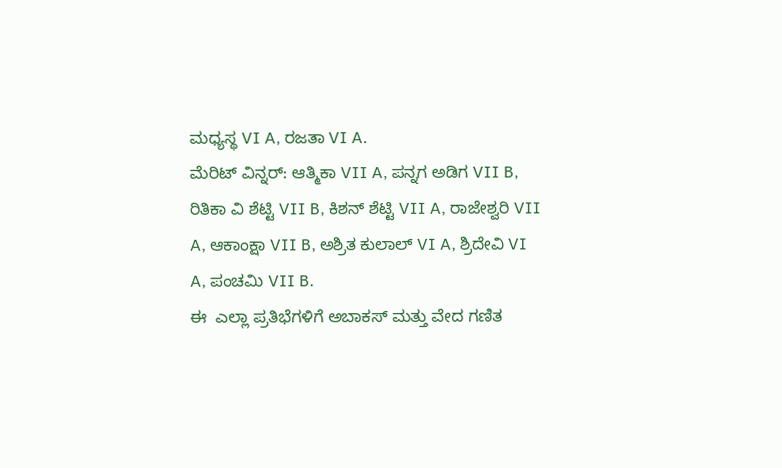ಮಧ್ಯಸ್ಥ VI A, ರಜತಾ VI A.
ಮೆರಿಟ್ ವಿನ್ನರ್: ಆತ್ಮಿಕಾ VII A, ಪನ್ನಗ ಅಡಿಗ VII B, ರಿತಿಕಾ ವಿ ಶೆಟ್ಟಿ VII B, ಕಿಶನ್ ಶೆಟ್ಟಿ VII A, ರಾಜೇಶ್ವರಿ VII A, ಆಕಾಂಕ್ಷಾ VII B, ಅಶ್ರಿತ ಕುಲಾಲ್ VI A, ಶ್ರಿದೇವಿ VI A, ಪಂಚಮಿ VII B.
ಈ  ಎಲ್ಲಾ ಪ್ರತಿಭೆಗಳಿಗೆ ಅಬಾಕಸ್ ಮತ್ತು ವೇದ ಗಣಿತ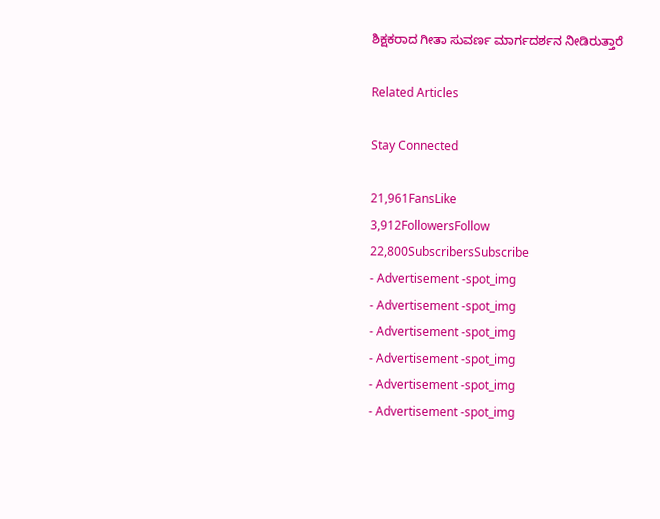ಶಿಕ್ಷಕರಾದ ಗೀತಾ ಸುವರ್ಣ ಮಾರ್ಗದರ್ಶನ ನೀಡಿರುತ್ತಾರೆ

Related Articles

Stay Connected

21,961FansLike
3,912FollowersFollow
22,800SubscribersSubscribe
- Advertisement -spot_img
- Advertisement -spot_img
- Advertisement -spot_img
- Advertisement -spot_img
- Advertisement -spot_img
- Advertisement -spot_img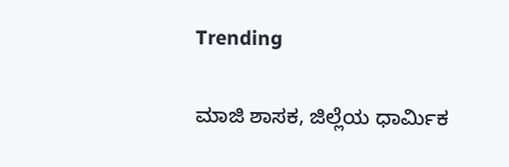Trending

ಮಾಜಿ ಶಾಸಕ, ಜಿಲ್ಲೆಯ ಧಾರ್ಮಿಕ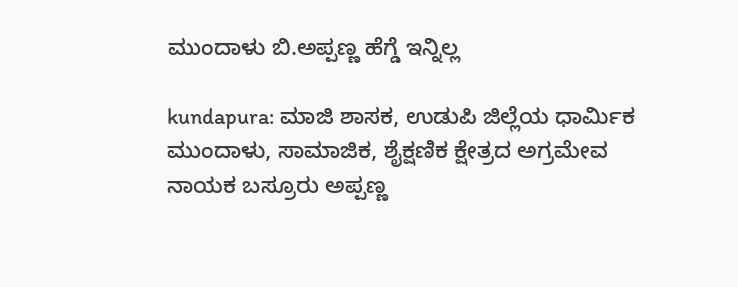ಮುಂದಾಳು ಬಿ.ಅಪ್ಪಣ್ಣ ಹೆಗ್ಡೆ ಇನ್ನಿಲ್ಲ

kundapura: ಮಾಜಿ ಶಾಸಕ, ಉಡುಪಿ ಜಿಲ್ಲೆಯ ಧಾರ್ಮಿಕ ಮುಂದಾಳು, ಸಾಮಾಜಿಕ, ಶೈಕ್ಷಣಿಕ ಕ್ಷೇತ್ರದ ಅಗ್ರಮೇವ ನಾಯಕ ಬಸ್ರೂರು ಅಪ್ಪಣ್ಣ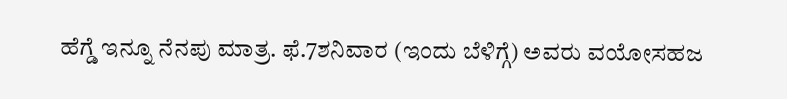ಹೆಗ್ಡೆ ಇನ್ನೂ ನೆನಪು ಮಾತ್ರ. ಫೆ.7ಶನಿವಾರ (ಇಂದು ಬೆಳಿಗ್ಗೆ) ಅವರು ವಯೋಸಹಜ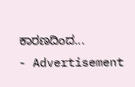ಕಾರಣದಿಂದ...
- Advertisement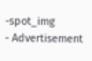-spot_img
- Advertisement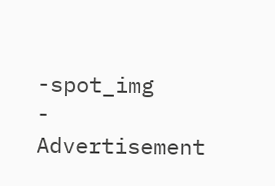-spot_img
- Advertisement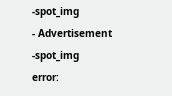-spot_img
- Advertisement -spot_img
error: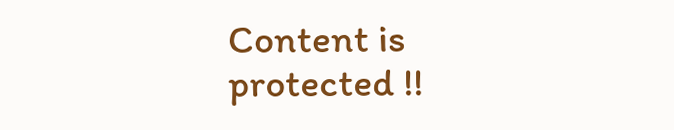Content is protected !!